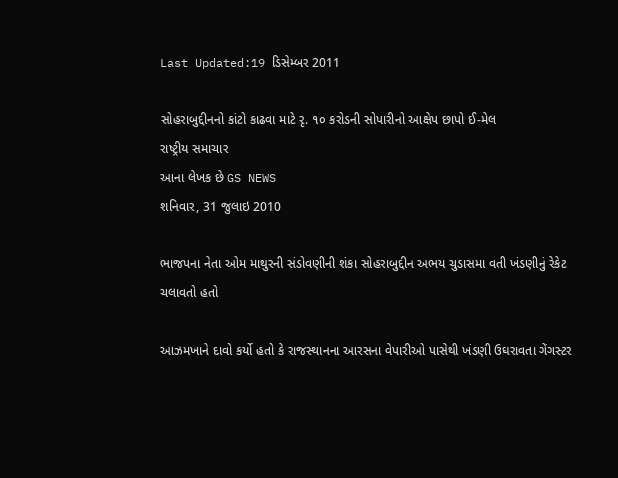Last Updated:19 ડિસેમ્બર 2011

સોહરાબુદ્દીનનો કાંટો કાઢવા માટે રૃ. ૧૦ કરોડની સોપારીનો આક્ષેપ છાપો ઈ-મેલ
રાષ્ટ્રીય સમાચાર
આના લેખક છે GS NEWS
શનિવાર, 31 જુલાઇ 2010

ભાજપના નેતા ઓમ માથુરની સંડોવણીની શંકા સોહરાબુદ્દીન અભય ચુડાસમા વતી ખંડણીનું રેકેટ ચલાવતો હતો

આઝમખાને દાવો કર્યો હતો કે રાજસ્થાનના આરસના વેપારીઓ પાસેથી ખંડણી ઉઘરાવતા ગેંગસ્ટર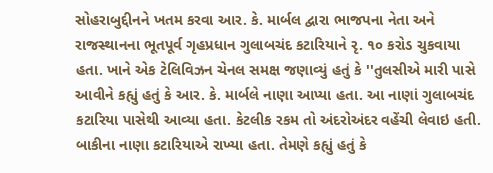સોહરાબુદ્દીનને ખતમ કરવા આર. કે. માર્બલ દ્વારા ભાજપના નેતા અને રાજસ્થાનના ભૂતપૂર્વ ગૃહપ્રધાન ગુલાબચંદ કટારિયાને રૃ. ૧૦ કરોડ ચુકવાયા હતા. ખાને એક ટેલિવિઝન ચેનલ સમક્ષ જણાવ્યું હતું કે ''તુલસીએ મારી પાસે આવીને કહ્યું હતું કે આર. કે. માર્બલે નાણા આપ્યા હતા. આ નાણાં ગુલાબચંદ કટારિયા પાસેથી આવ્યા હતા. કેટલીક રકમ તો અંદરોઅંદર વહેંચી લેવાઇ હતી. બાકીના નાણા કટારિયાએ રાખ્યા હતા. તેમણે કહ્યું હતું કે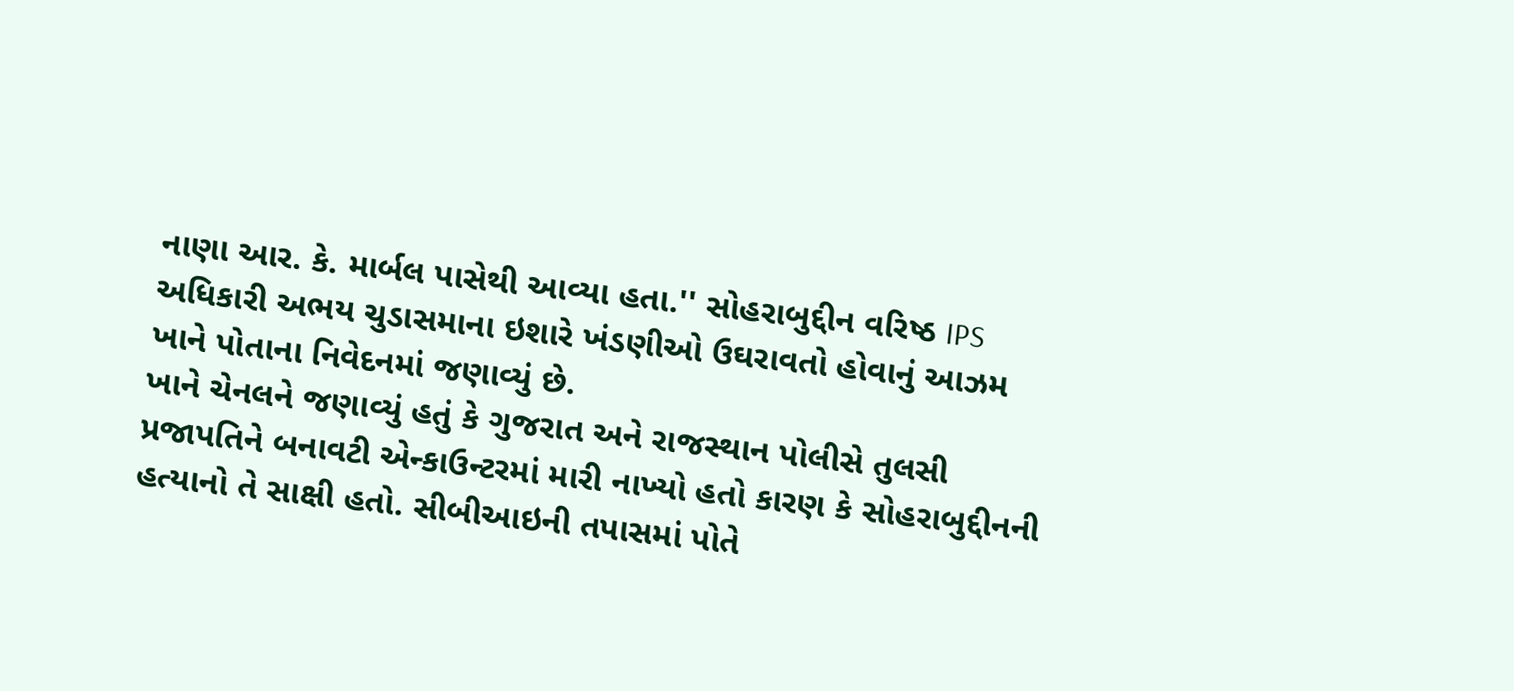નાણા આર. કે. માર્બલ પાસેથી આવ્યા હતા.'' સોહરાબુદ્દીન વરિષ્ઠ IPS અધિકારી અભય ચુડાસમાના ઇશારે ખંડણીઓ ઉઘરાવતો હોવાનું આઝમ ખાને પોતાના નિવેદનમાં જણાવ્યું છે.
ખાને ચેનલને જણાવ્યું હતું કે ગુજરાત અને રાજસ્થાન પોલીસે તુલસી પ્રજાપતિને બનાવટી એન્કાઉન્ટરમાં મારી નાખ્યો હતો કારણ કે સોહરાબુદ્દીનની હત્યાનો તે સાક્ષી હતો. સીબીઆઇની તપાસમાં પોતે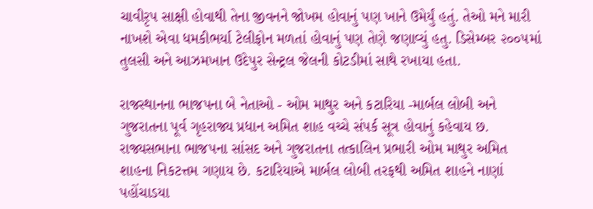ચાવીરૃપ સાક્ષી હોવાથી તેના જીવનને જોખમ હોવાનું પણ ખાને ઉમેર્યું હતું. તેઓ મને મારી નાખશે એવા ધમકીભર્યા ટેલીફોન મળતાં હોવાનું પણ તેણે જણાવ્યું હતુ. ડિસેમ્બર ૨૦૦૫માં તુલસી અને આઝમખાન ઉદેપુર સેન્ટ્રલ જેલની કોટડીમાં સાથે રખાયા હતા.

રાજસ્થાનના ભાજપના બે નેતાઓ - ઓમ માથુર અને કટારિયા -માર્બલ લોબી અને ગુજરાતના પૂર્વ ગૃહરાજ્ય પ્રધાન અમિત શાહ વચ્ચે સંપર્ક સૂત્ર હોવાનું કહેવાય છ. રાજ્યસભાના ભાજપના સાંસદ અને ગુજરાતના તત્કાલિન પ્રભારી ઓમ માથુર અમિત શાહના નિકટત્તમ ગણાય છે. કટારિયાએ માર્બલ લોબી તરફથી અમિત શાહને નાણાં પહોંચાડયા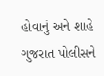હોવાનું અને શાહે ગુજરાત પોલીસને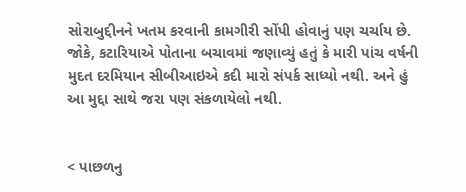સોરાબુદ્દીનને ખતમ કરવાની કામગીરી સોંપી હોવાનું પણ ચર્ચાય છે. જોકે, કટારિયાએ પોતાના બચાવમાં જણાવ્યું હતું કે મારી પાંચ વર્ષની મુદત દરમિયાન સીબીઆઇએ કદી મારો સંપર્ક સાધ્યો નથી. અને હું આ મુદ્દા સાથે જરા પણ સંકળાયેલો નથી.


< પાછળનુ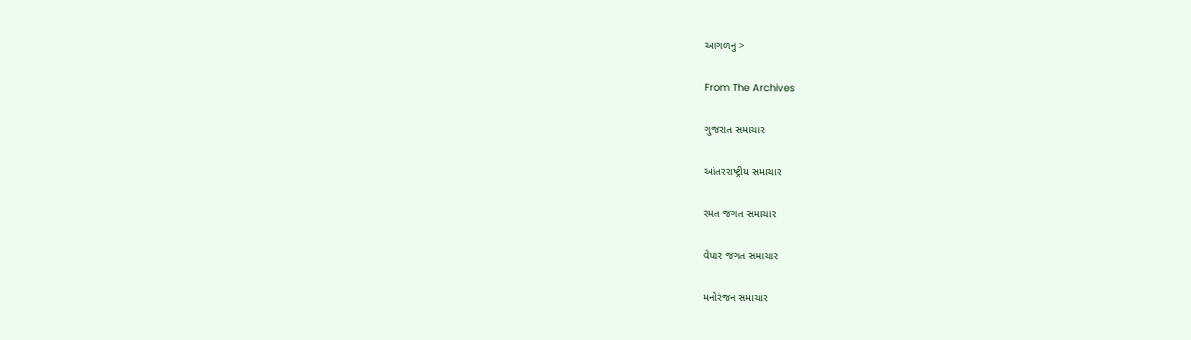આગળનુ >

From The Archives

ગુજરાત સમાચાર

આંતરરાષ્ટ્રીય સમાચાર

રમત જગત સમાચાર

વેપાર જગત સમાચાર

મનોરંજન સમાચાર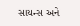સાયન્સ અને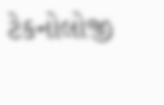ટેકનોલોજી